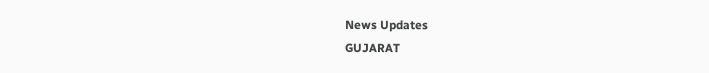News Updates
GUJARAT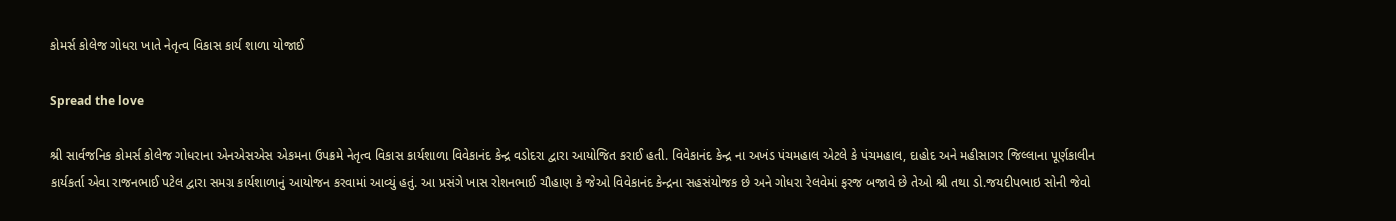કોમર્સ કોલેજ ગોધરા ખાતે નેતૃત્વ વિકાસ કાર્ય શાળા યોજાઈ

Spread the love

શ્રી સાર્વજનિક કોમર્સ કોલેજ ગોધરાના એનએસએસ એકમના ઉપક્રમે નેતૃત્વ વિકાસ કાર્યશાળા વિવેકાનંદ કેન્દ્ર વડોદરા દ્વારા આયોજિત કરાઈ હતી. વિવેકાનંદ કેન્દ્ર ના અખંડ પંચમહાલ એટલે કે પંચમહાલ, દાહોદ અને મહીસાગર જિલ્લાના પૂર્ણકાલીન કાર્યકર્તા એવા રાજનભાઈ પટેલ દ્વારા સમગ્ર કાર્યશાળાનું આયોજન કરવામાં આવ્યું હતું. આ પ્રસંગે ખાસ રોશનભાઈ ચૌહાણ કે જેઓ વિવેકાનંદ કેન્દ્રના સહસંયોજક છે અને ગોધરા રેલવેમાં ફરજ બજાવે છે તેઓ શ્રી તથા ડો.જયદીપભાઇ સોની જેવો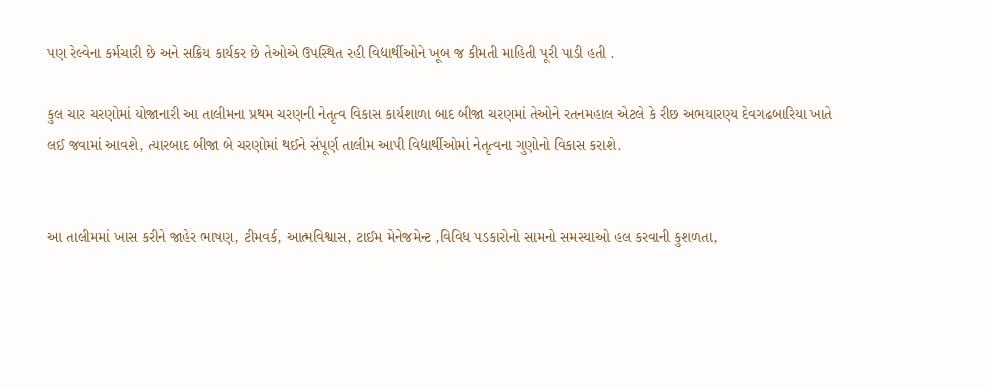પણ રેલ્વેના કર્મચારી છે અને સક્રિય કાર્યકર છે તેઓએ ઉપસ્થિત રહી વિદ્યાર્થીઓને ખૂબ જ કીમતી માહિતી પૂરી પાડી હતી .

કુલ ચાર ચરણોમાં યોજાનારી આ તાલીમના પ્રથમ ચરણની નેતૃત્વ વિકાસ કાર્યશાળા બાદ બીજા ચરણમાં તેઓને રતનમહાલ એટલે કે રીછ અભયારણ્ય દેવગઢબારિયા ખાતે લઈ જવામાં આવશે, ત્યારબાદ બીજા બે ચરણોમાં થઈને સંપૂર્ણ તાલીમ આપી વિદ્યાર્થીઓમાં નેતૃત્વના ગુણોનો વિકાસ કરાશે.


આ તાલીમમાં ખાસ કરીને જાહેર ભાષણ, ટીમવર્ક, આત્મવિશ્વાસ, ટાઈમ મેનેજમેન્ટ ,વિવિધ પડકારોનો સામનો સમસ્યાઓ હલ કરવાની કુશળતા,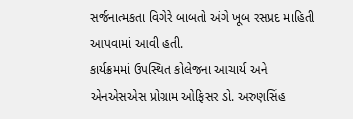સર્જનાત્મકતા વિગેરે બાબતો અંગે ખૂબ રસપ્રદ માહિતી આપવામાં આવી હતી.
કાર્યક્રમમાં ઉપસ્થિત કોલેજના આચાર્ય અને એનએસએસ પ્રોગ્રામ ઓફિસર ડો. અરુણસિંહ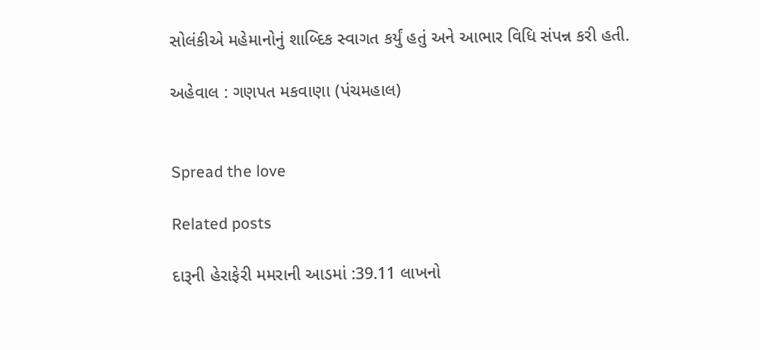સોલંકીએ મહેમાનોનું શાબ્દિક સ્વાગત કર્યું હતું અને આભાર વિધિ સંપન્ન કરી હતી.

અહેવાલ : ગણપત મકવાણા (પંચમહાલ)


Spread the love

Related posts

દારૂની હેરાફેરી મમરાની આડમાં :39.11 લાખનો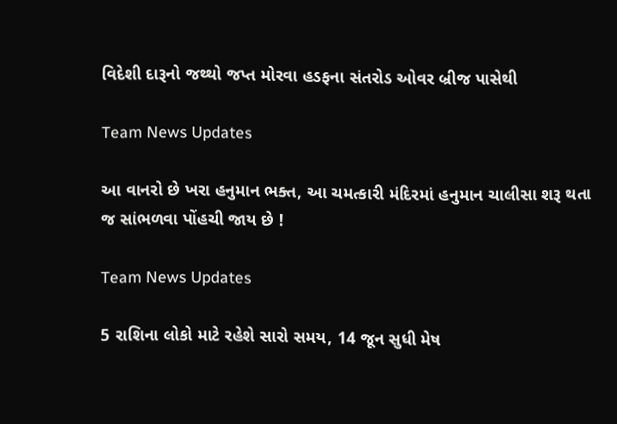વિદેશી દારૂનો જથ્થો જપ્ત મોરવા હડફના સંતરોડ ઓવર બ્રીજ પાસેથી

Team News Updates

આ વાનરો છે ખરા હનુમાન ભક્ત, આ ચમત્કારી મંદિરમાં હનુમાન ચાલીસા શરૂ થતા જ સાંભળવા પોંહચી જાય છે !

Team News Updates

5 રાશિના લોકો માટે રહેશે સારો સમય, 14 જૂન સુધી મેષ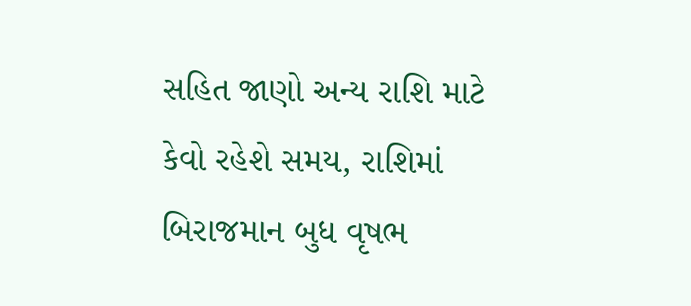સહિત જાણો અન્ય રાશિ માટે કેવો રહેશે સમય, રાશિમાં બિરાજમાન બુધ વૃષભ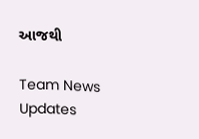આજથી

Team News Updates